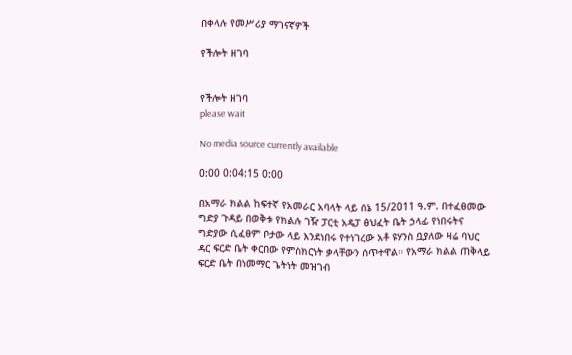በቀላሉ የመሥሪያ ማገናኛዎች

የችሎት ዘገባ


የችሎት ዘገባ
please wait

No media source currently available

0:00 0:04:15 0:00

በአማራ ክልል ከፍተኛ የአመራር አባላት ላይ ሰኔ 15/2011 ዓ.ም. በተፈፀመው ግድያ ጉዳይ በወቅቱ የክልሉ ገዥ ፓርቲ አዴፓ ፅህፈት ቤት ኃላፊ የነበሩትና ግድያው ሲፈፀም ቦታው ላይ እንደነበሩ የተነገረው አቶ ዩሃንስ ቧያለው ዛሬ ባህር ዳር ፍርድ ቤት ቀርበው የምስክርነት ቃላቸውን ሰጥተዋል። የአማራ ክልል ጠቅላይ ፍርድ ቤት በነመማር ጌትነት መዝገብ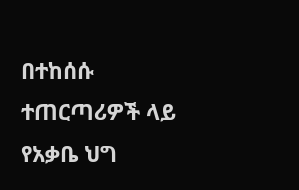በተከሰሱ ተጠርጣሪዎች ላይ የአቃቤ ህግ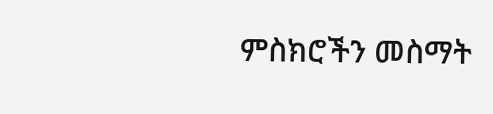ምስክሮችን መስማት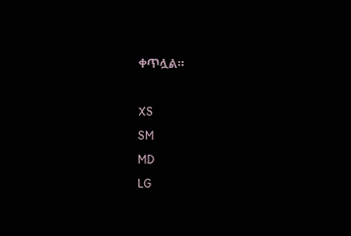ቀጥሏል።

XS
SM
MD
LG